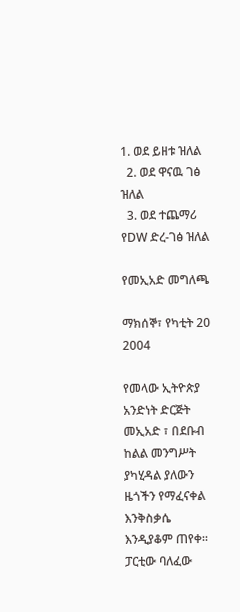1. ወደ ይዘቱ ዝለል
  2. ወደ ዋናዉ ገፅ ዝለል
  3. ወደ ተጨማሪ የDW ድረ-ገፅ ዝለል

የመኢአድ መግለጫ

ማክሰኞ፣ የካቲት 20 2004

የመላው ኢትዮጵያ አንድነት ድርጅት መኢአድ ፣ በደቡብ ከልል መንግሥት ያካሂዳል ያለውን ዜጎችን የማፈናቀል እንቅስቃሴ እንዲያቆም ጠየቀ። ፓርቲው ባለፈው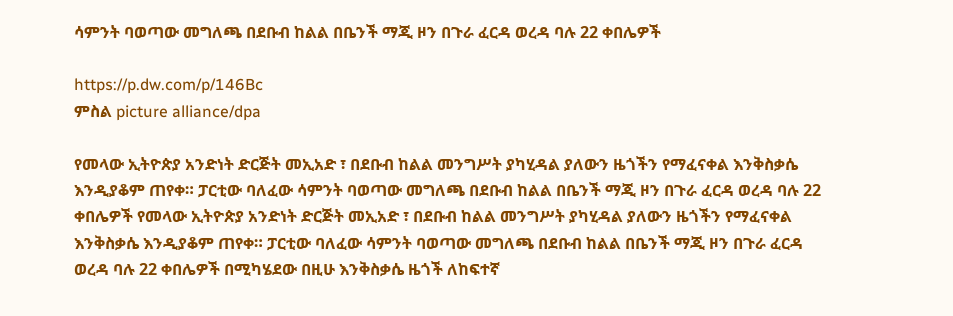ሳምንት ባወጣው መግለጫ በደቡብ ከልል በቤንች ማጂ ዞን በጉራ ፈርዳ ወረዳ ባሉ 22 ቀበሌዎች

https://p.dw.com/p/146Bc
ምስል picture alliance/dpa

የመላው ኢትዮጵያ አንድነት ድርጅት መኢአድ ፣ በደቡብ ከልል መንግሥት ያካሂዳል ያለውን ዜጎችን የማፈናቀል እንቅስቃሴ እንዲያቆም ጠየቀ። ፓርቲው ባለፈው ሳምንት ባወጣው መግለጫ በደቡብ ከልል በቤንች ማጂ ዞን በጉራ ፈርዳ ወረዳ ባሉ 22 ቀበሌዎች የመላው ኢትዮጵያ አንድነት ድርጅት መኢአድ ፣ በደቡብ ከልል መንግሥት ያካሂዳል ያለውን ዜጎችን የማፈናቀል እንቅስቃሴ እንዲያቆም ጠየቀ። ፓርቲው ባለፈው ሳምንት ባወጣው መግለጫ በደቡብ ከልል በቤንች ማጂ ዞን በጉራ ፈርዳ ወረዳ ባሉ 22 ቀበሌዎች በሚካሄደው በዚሁ እንቅስቃሴ ዜጎች ለከፍተኛ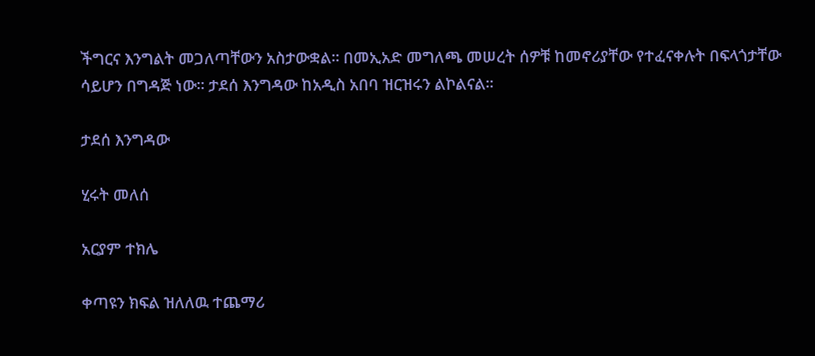ችግርና እንግልት መጋለጣቸውን አስታውቋል። በመኢአድ መግለጫ መሠረት ሰዎቹ ከመኖሪያቸው የተፈናቀሉት በፍላጎታቸው ሳይሆን በግዳጅ ነው። ታደሰ እንግዳው ከአዲስ አበባ ዝርዝሩን ልኮልናል።

ታደሰ እንግዳው

ሂሩት መለሰ

አርያም ተክሌ

ቀጣዩን ክፍል ዝለለዉ ተጨማሪ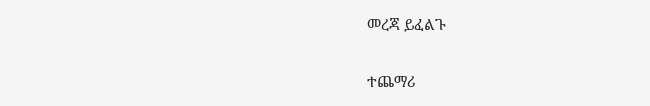መረጃ ይፈልጉ

ተጨማሪ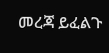መረጃ ይፈልጉ